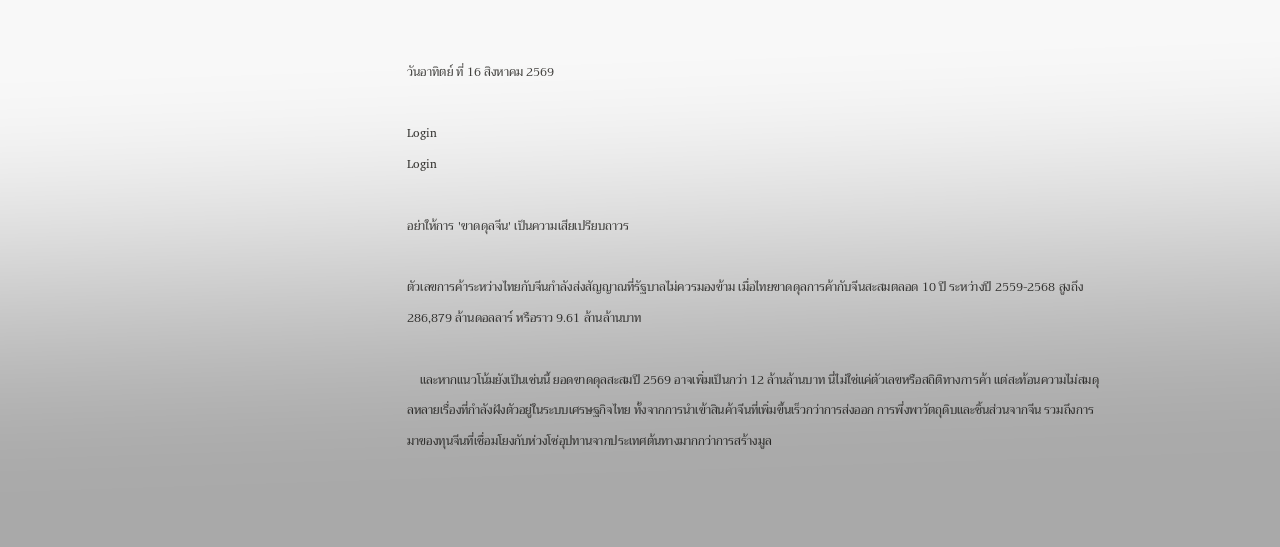วันอาทิตย์ ที่ 16 สิงหาคม 2569

Login
Login

อย่าให้การ 'ขาดดุลจีน' เป็นความเสียเปรียบถาวร

ตัวเลขการค้าระหว่างไทยกับจีนกำลังส่งสัญญาณที่รัฐบาลไม่ควรมองข้าม เมื่อไทยขาดดุลการค้ากับจีนสะสมตลอด 10 ปี ระหว่างปี 2559-2568 สูงถึง 286,879 ล้านดอลลาร์ หรือราว 9.61 ล้านล้านบาท

    และหากแนวโน้มยังเป็นเช่นนี้ ยอดขาดดุลสะสมปี 2569 อาจเพิ่มเป็นกว่า 12 ล้านล้านบาท นี่ไม่ใช่แค่ตัวเลขหรือสถิติทางการค้า แต่สะท้อนความไม่สมดุลหลายเรื่องที่กำลังฝังตัวอยู่ในระบบเศรษฐกิจไทย ทั้งจากการนำเข้าสินค้าจีนที่เพิ่มขึ้นเร็วกว่าการส่งออก การพึ่งพาวัตถุดิบและชิ้นส่วนจากจีน รวมถึงการมาของทุนจีนที่เชื่อมโยงกับห่วงโซ่อุปทานจากประเทศต้นทางมากกว่าการสร้างมูล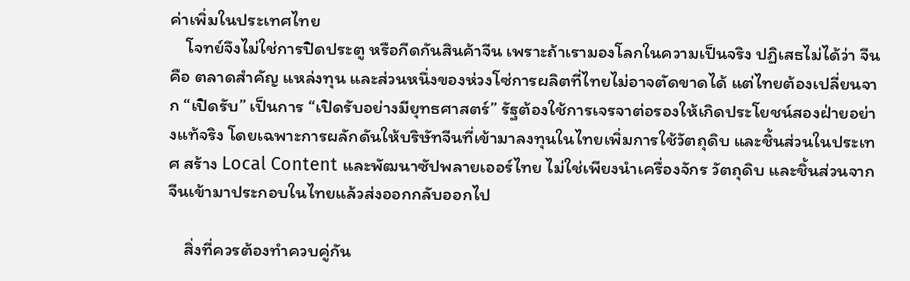ค่าเพิ่มในประเทศไทย
    โจทย์จึงไม่ใช่การปิดประตู หรือกีดกันสินค้าจีน เพราะถ้าเรามองโลกในความเป็นจริง ปฏิเสธไม่ได้ว่า จีน คือ ตลาดสำคัญ แหล่งทุน และส่วนหนึ่งของห่วงโซ่การผลิตที่ไทยไม่อาจตัดขาดได้ แต่ไทยต้องเปลี่ยนจาก “เปิดรับ” เป็นการ “เปิดรับอย่างมียุทธศาสตร์” รัฐต้องใช้การเจรจาต่อรองให้เกิดประโยชน์สองฝ่ายอย่างแท้จริง โดยเฉพาะการผลักดันให้บริษัทจีนที่เข้ามาลงทุนในไทยเพิ่มการใช้วัตถุดิบ และชิ้นส่วนในประเทศ สร้าง Local Content และพัฒนาซัปพลายเออร์ไทย ไม่ใช่เพียงนำเครื่องจักร วัตถุดิบ และชิ้นส่วนจากจีนเข้ามาประกอบในไทยแล้วส่งออกกลับออกไป

    สิ่งที่ควรต้องทำควบคู่กัน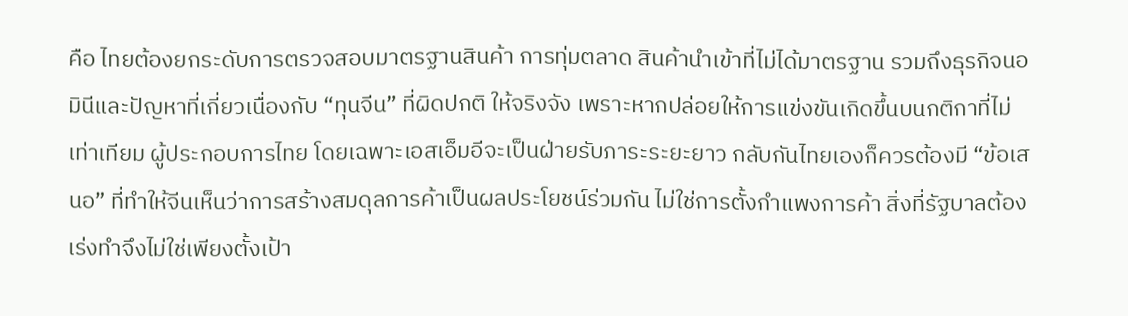คือ ไทยต้องยกระดับการตรวจสอบมาตรฐานสินค้า การทุ่มตลาด สินค้านำเข้าที่ไม่ได้มาตรฐาน รวมถึงธุรกิจนอมินีและปัญหาที่เกี่ยวเนื่องกับ “ทุนจีน” ที่ผิดปกติ ให้จริงจัง เพราะหากปล่อยให้การแข่งขันเกิดขึ้นบนกติกาที่ไม่เท่าเทียม ผู้ประกอบการไทย โดยเฉพาะเอสเอ็มอีจะเป็นฝ่ายรับภาระระยะยาว กลับกันไทยเองก็ควรต้องมี “ข้อเสนอ” ที่ทำให้จีนเห็นว่าการสร้างสมดุลการค้าเป็นผลประโยชน์ร่วมกัน ไม่ใช่การตั้งกำแพงการค้า สิ่งที่รัฐบาลต้องเร่งทำจึงไม่ใช่เพียงตั้งเป้า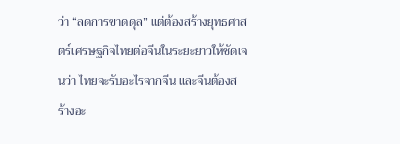ว่า “ลดการขาดดุล” แต่ต้องสร้างยุทธศาสตร์เศรษฐกิจไทยต่อจีนในระยะยาวให้ชัดเจนว่า ไทยจะรับอะไรจากจีน และจีนต้องสร้างอะ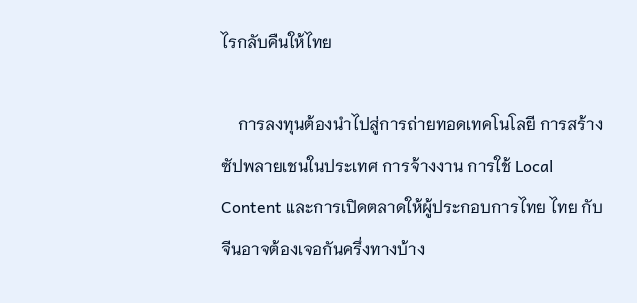ไรกลับคืนให้ไทย

    การลงทุนต้องนำไปสู่การถ่ายทอดเทคโนโลยี การสร้างซัปพลายเชนในประเทศ การจ้างงาน การใช้ Local Content และการเปิดตลาดให้ผู้ประกอบการไทย ไทย กับ จีนอาจต้องเจอกันครึ่งทางบ้าง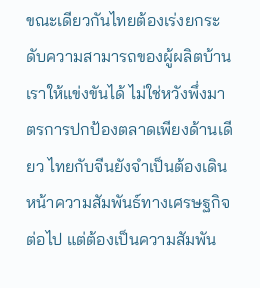ขณะเดียวกันไทยต้องเร่งยกระดับความสามารถของผู้ผลิตบ้านเราให้แข่งขันได้ ไม่ใช่หวังพึ่งมาตรการปกป้องตลาดเพียงด้านเดียว ไทยกับจีนยังจำเป็นต้องเดินหน้าความสัมพันธ์ทางเศรษฐกิจต่อไป แต่ต้องเป็นความสัมพัน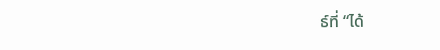ธ์ที่ “ได้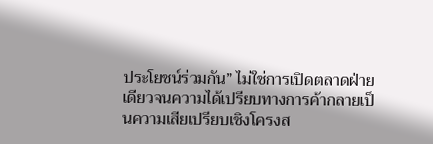ประโยชน์ร่วมกัน” ไม่ใช่การเปิดตลาดฝ่ายเดียวจนความได้เปรียบทางการค้ากลายเป็นความเสียเปรียบเชิงโครงส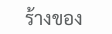ร้างของ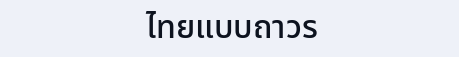ไทยแบบถาวร